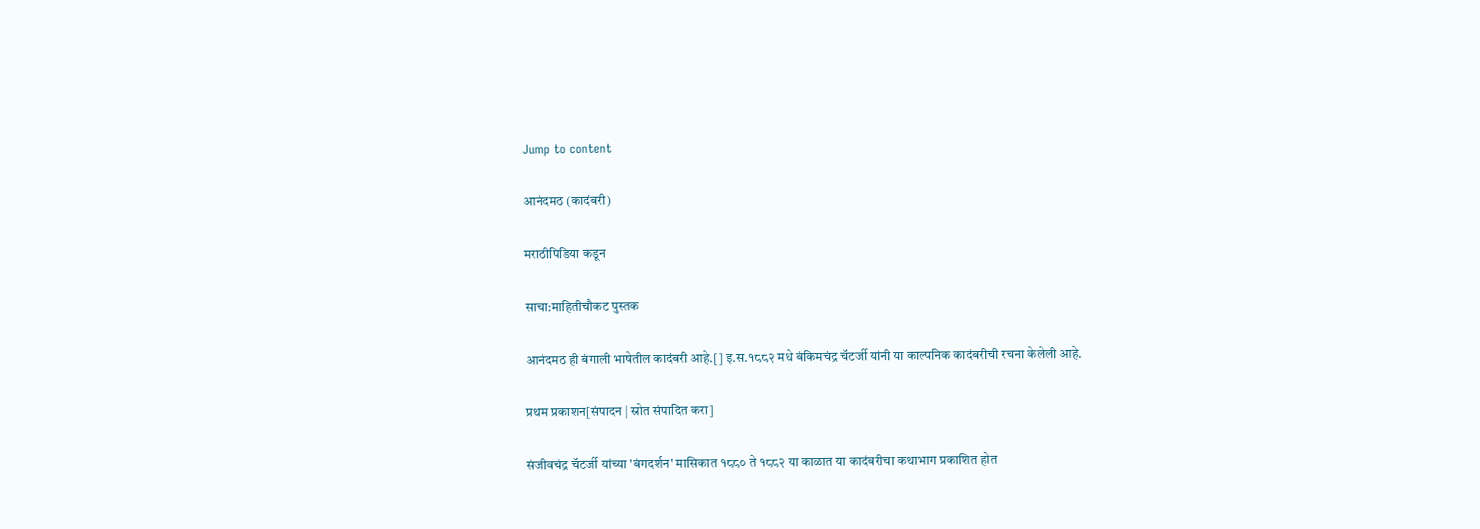Jump to content

आनंदमठ (कादंबरी)

मराठीपिडिया कडून

साचा:माहितीचौकट पुस्तक

आनंदमठ ही बंगाली भाषेतील कादंबरी आहे.[] इ.स.१८८२ मधे बंकिमचंद्र चॅटर्जी यांनी या काल्पनिक कादंबरीची रचना केलेली आहे.

प्रथम प्रकाशन[संपादन | स्रोत संपादित करा]

संजीवचंद्र चॅटर्जी यांच्या 'बंगदर्शन' मासिकात १८८० ते १८८२ या काळात या कादंबरीचा कथाभाग प्रकाशित होत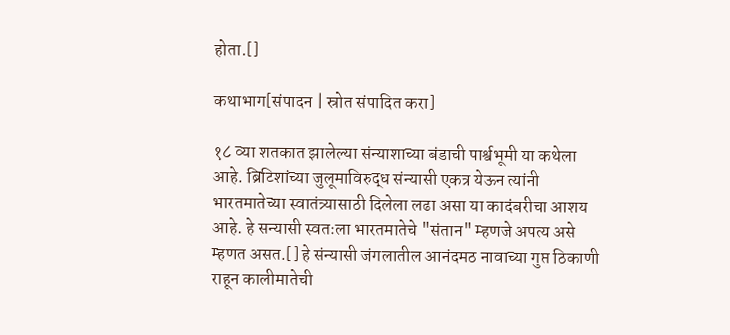होता.[]

कथाभाग[संपादन | स्रोत संपादित करा]

१८ व्या शतकात झालेल्या संन्याशाच्या बंडाची पार्श्वभूमी या कथेला आहे. ब्रिटिशांच्या जुलूमाविरुद्ध संन्यासी एकत्र येऊन त्यांनी भारतमातेच्या स्वातंत्र्यासाठी दिलेला लढा असा या कादंबरीचा आशय आहे. हे सन्यासी स्वतःला भारतमातेचे "संतान" म्हणजे अपत्य असे म्हणत असत.[] हे संन्यासी जंगलातील आनंदमठ नावाच्या गुप्त ठिकाणी राहून कालीमातेची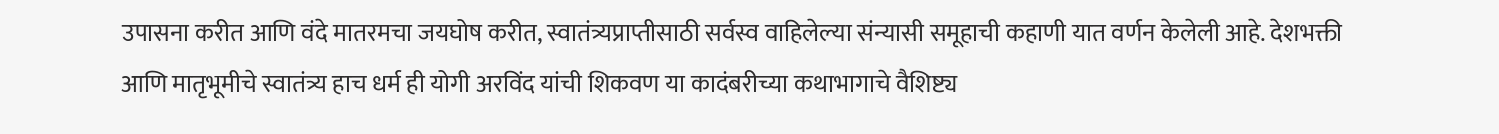उपासना करीत आणि वंदे मातरमचा जयघोष करीत, स्वातंत्र्यप्राप्तीसाठी सर्वस्व वाहिलेल्या संन्यासी समूहाची कहाणी यात वर्णन केलेली आहे. देशभक्ती आणि मातृभूमीचे स्वातंत्र्य हाच धर्म ही योगी अरविंद यांची शिकवण या कादंबरीच्या कथाभागाचे वैशिष्ट्य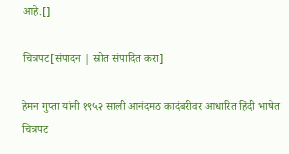आहे.[]

चित्रपट[संपादन | स्रोत संपादित करा]

हेमन गुप्ता यांनी १९५२ साली आनंदमठ कादंबरीवर आधारित हिंदी भाषेत चित्रपट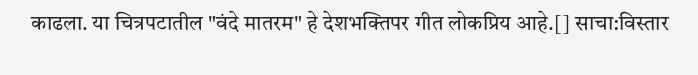काढला. या चित्रपटातील "वंदे मातरम" हे देशभक्तिपर गीत लोकप्रिय आहे.[] साचा:विस्तार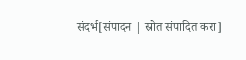संदर्भ[संपादन | स्रोत संपादित करा]